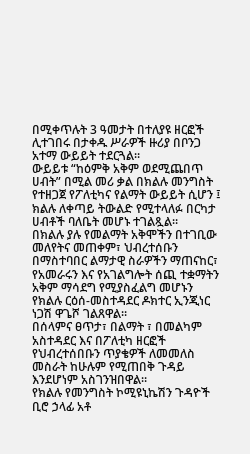በሚቀጥሉት 3 ዓመታት በተለያዩ ዘርፎች ሊተገበሩ በታቀዱ ሥራዎች ዙሪያ በቦንጋ አተማ ውይይት ተደርጓል።
ውይይቱ “ከዕምቅ አቅም ወደሚጨበጥ ሀብት” በሚል መሪ ቃል በክልሉ መንግስት የተዘጋጀ የፖለቲካና የልማት ውይይት ሲሆን ፤ ክልሉ ለቀጣይ ትውልድ የሚተላለፉ በርካታ ሀብቶች ባለቤት መሆኑ ተገልጿል።
በክልሉ ያሉ የመልማት አቅሞችን በተገቢው መለየትና መጠቀም፣ ህብረተሰቡን በማስተባበር ልማታዊ ስራዎችን ማጠናከር፣ የአመራሩን እና የአገልግሎት ሰጪ ተቋማትን አቅም ማሳደግ የሚያስፈልግ መሆኑን የክልሉ ርዕሰ-መስተዳደር ዶክተር ኢንጂነር ነጋሽ ዋጌሾ ገልጸዋል።
በሰላምና ፀጥታ፣ በልማት ፣ በመልካም አስተዳደር እና በፖለቲካ ዘርፎች የህብረተሰበቡን ጥያቄዎች ለመመለስ መስራት ከሁሉም የሚጠበቅ ጉዳይ እንደሆነም አስገንዝበዋል።
የክልሉ የመንግስት ኮሚዩኒኬሽን ጉዳዮች ቢሮ ኃላፊ አቶ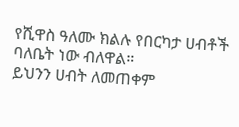የሺዋስ ዓለሙ ክልሉ የበርካታ ሀብቶች ባለቤት ነው ብለዋል።
ይህንን ሀብት ለመጠቀም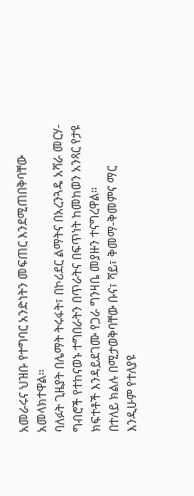አመራሩና ህዝቡ የተግባር አንድነትን መፍጠር እንደሚጠበቅባቸው አመላክተዋል።
ባለፉት ጊዜያት በሌማት ትሩፋት፣ በኮሪደር ልማትና በአረንጓዴ አሻራ መርሃ-ግብሮች የተከናወኑ ተግበራትን በጥራትና በፍጥነት ከመከወን አንጻር የታዩ ክፍተቶች እንዳይደገሙ የጋራ ግንዛቤ መያዙን ተናግረዋል።
በተለይ ክልሉ በሚታወቅባቸው ቡና፣ ሻይ፣ ቅመማ-ቅመምና ማር እንዲሁም የተለያዩ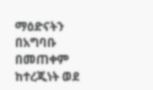ማዕድናትን በአግባቡ በመጠቀም ከተረጂነት ወደ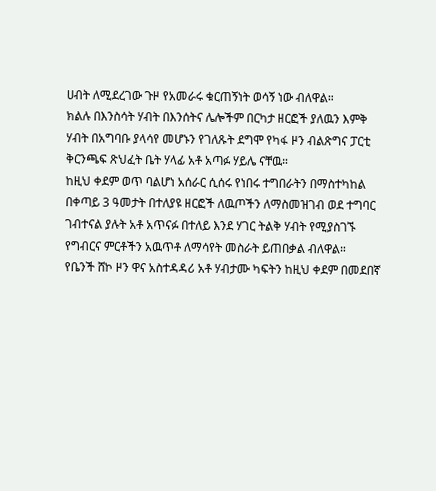ሀብት ለሚደረገው ጉዞ የአመራሩ ቁርጠኝነት ወሳኝ ነው ብለዋል።
ክልሉ በእንስሳት ሃብት በእንሰትና ሌሎችም በርካታ ዘርፎች ያለዉን እምቅ ሃብት በአግባቡ ያላሳየ መሆኑን የገለጹት ደግሞ የካፋ ዞን ብልጽግና ፓርቲ ቅርንጫፍ ጽህፈት ቤት ሃላፊ አቶ አጣፉ ሃይሌ ናቸዉ።
ከዚህ ቀደም ወጥ ባልሆነ አሰራር ሲሰሩ የነበሩ ተግበራትን በማስተካከል በቀጣይ 3 ዓመታት በተለያዩ ዘርፎች ለዉጦችን ለማስመዝገብ ወደ ተግባር ገብተናል ያሉት አቶ አጥናፉ በተለይ እንደ ሃገር ትልቅ ሃብት የሚያስገኙ የግብርና ምርቶችን አዉጥቶ ለማሳየት መስራት ይጠበቃል ብለዋል።
የቤንች ሸኮ ዞን ዋና አስተዳዳሪ አቶ ሃብታሙ ካፍትን ከዚህ ቀደም በመደበኛ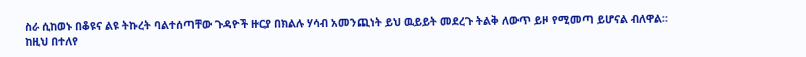ስራ ሲከወኑ በቆዩና ልዩ ትኩረት ባልተሰጣቸው ጉዳዮች ዙርያ በክልሉ ሃሳብ አመንጪነት ይህ ዉይይት መደረጉ ትልቅ ለውጥ ይዞ የሚመጣ ይሆናል ብለዋል።
ከዚህ በተለየ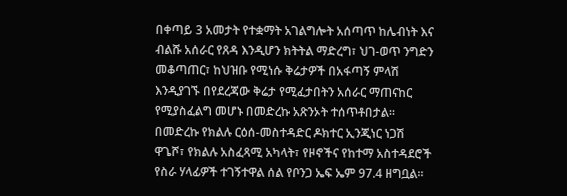በቀጣይ 3 አመታት የተቋማት አገልግሎት አሰጣጥ ከሌብነት እና ብልሹ አሰራር የጸዳ እንዲሆን ክትትል ማድረግ፣ ህገ-ወጥ ንግድን መቆጣጠር፣ ከህዝቡ የሚነሱ ቅሬታዎች በአፋጣኝ ምላሽ እንዲያገኙ በየደረጃው ቅሬታ የሚፈታበትን አሰራር ማጠናከር የሚያስፈልግ መሆኑ በመድረኩ አጽንኦት ተሰጥቶበታል።
በመድረኩ የክልሉ ርዕሰ-መስተዳድር ዶክተር ኢንጂነር ነጋሽ ዋጌሾ፣ የክልሉ አስፈጻሚ አካላት፣ የዞኖችና የከተማ አስተዳደሮች የስራ ሃላፊዎች ተገኝተዋል ሰል የቦንጋ ኤፍ ኤም 97.4 ዘግቧል።